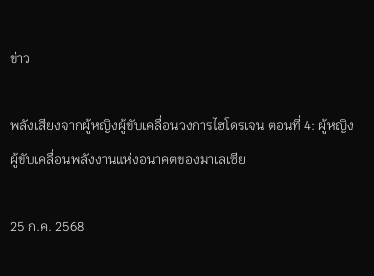ข่าว

พลังเสียงจากผู้หญิงผู้ขับเคลื่อนวงการไฮโดรเจน ตอนที่ 4: ผู้หญิงผู้ขับเคลื่อนพลังงานแห่งอนาคตของมาเลเซีย

25 ก.ค. 2568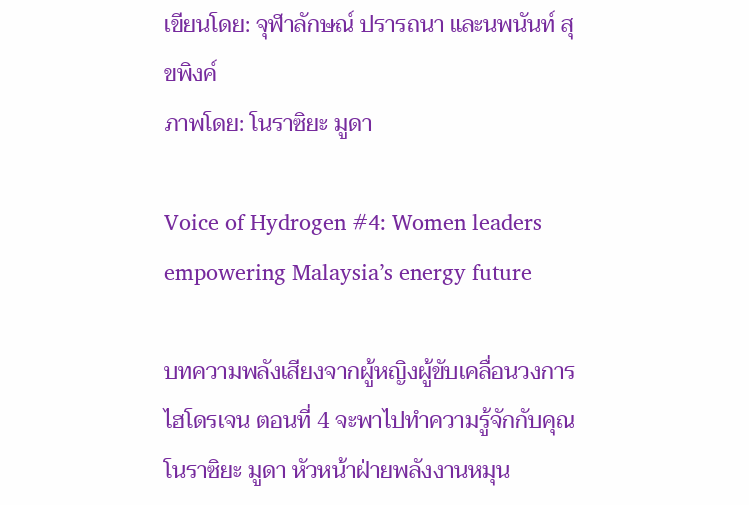เขียนโดย: จุฬาลักษณ์ ปรารถนา และนพนันท์ สุขพิงค์
ภาพโดย: โนราซิยะ มูดา

Voice of Hydrogen #4: Women leaders empowering Malaysia’s energy future

บทความพลังเสียงจากผู้หญิงผู้ขับเคลื่อนวงการไฮโดรเจน ตอนที่ 4 จะพาไปทำความรู้จักกับคุณโนราซิยะ มูดา หัวหน้าฝ่ายพลังงานหมุน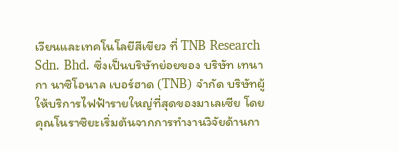เวียนและเทคโนโลยีสีเขียว ที่ TNB Research Sdn. Bhd. ซึ่งเป็นบริษัทย่อยของ บริษัท เทนากา นาซิโอนาล เบอร์ฮาด (TNB) จำกัด บริษัทผู้ให้บริการไฟฟ้ารายใหญ่ที่สุดของมาเลเซีย โดยคุณโนราซิยะเริ่มต้นจากการทำงานวิจัยด้านกา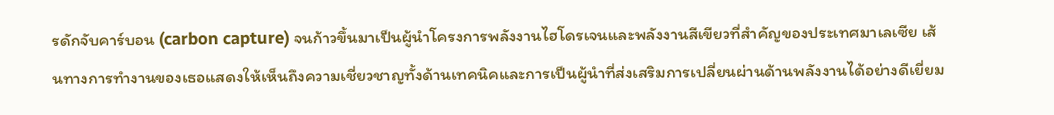รดักจับคาร์บอน (carbon capture) จนก้าวขึ้นมาเป็นผู้นำโครงการพลังงานไฮโดรเจนและพลังงานสีเขียวที่สำคัญของประเทศมาเลเซีย เส้นทางการทำงานของเธอแสดงให้เห็นถึงความเชี่ยวชาญทั้งด้านเทคนิคและการเป็นผู้นำที่ส่งเสริมการเปลี่ยนผ่านด้านพลังงานได้อย่างดีเยี่ยม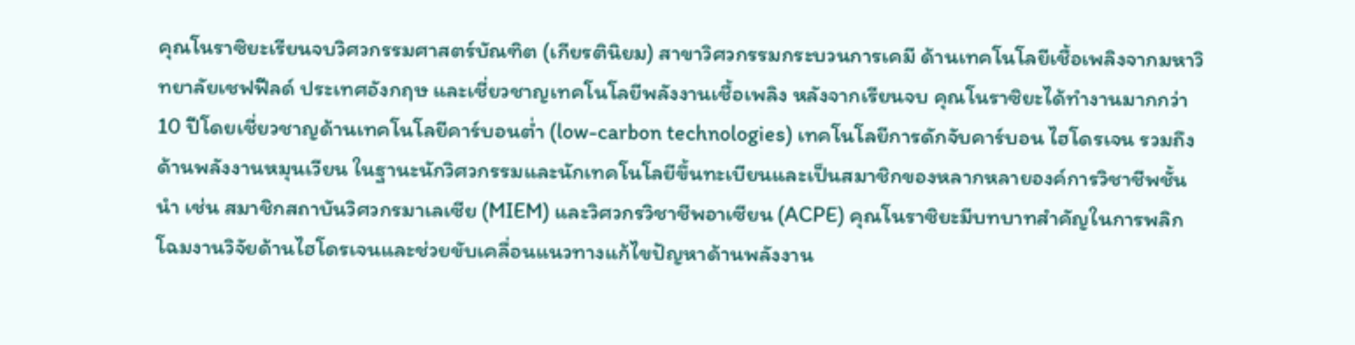คุณโนราซิยะเรียนจบวิศวกรรมศาสตร์บัณฑิต (เกียรตินิยม) สาขาวิศวกรรมกระบวนการเคมี ด้านเทคโนโลยีเชื้อเพลิงจากมหาวิทยาลัยเชฟฟีลด์ ประเทศอังกฤษ และเชี่ยวชาญเทคโนโลยีพลังงานเชื้อเพลิง หลังจากเรียนจบ คุณโนราซิยะได้ทำงานมากกว่า 10 ปีโดยเชี่ยวชาญด้านเทคโนโลยีคาร์บอนต่ำ (low-carbon technologies) เทคโนโลยีการดักจับคาร์บอน ไฮโดรเจน รวมถึงด้านพลังงานหมุนเวียน ในฐานะนักวิศวกรรมและนักเทคโนโลยีขึ้นทะเบียนและเป็นสมาชิกของหลากหลายองค์การวิชาชีพชั้นนำ เช่น สมาชิกสถาบันวิศวกรมาเลเซีย (MIEM) และวิศวกรวิชาชีพอาเซียน (ACPE) คุณโนราซิยะมีบทบาทสำคัญในการพลิกโฉมงานวิจัยด้านไฮโดรเจนและช่วยขับเคลื่อนแนวทางแก้ไขปัญหาด้านพลังงาน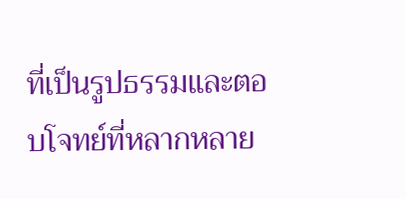ที่เป็นรูปธรรมและตอบโจทย์ที่หลากหลาย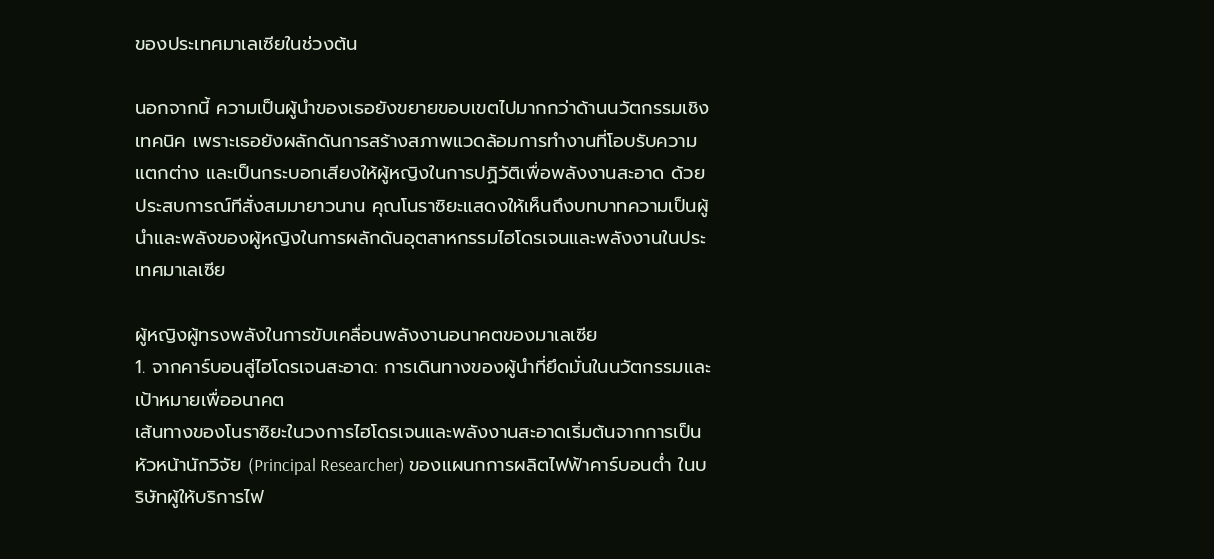ของประเทศมาเลเซียในช่วงต้น

นอกจากนี้ ความเป็นผู้นำของเธอยังขยายขอบเขตไปมากกว่าด้านนวัตกรรมเชิงเทคนิค เพราะเธอยังผลักดันการสร้างสภาพแวดล้อมการทำงานที่โอบรับความแตกต่าง และเป็นกระบอกเสียงให้ผู้หญิงในการปฏิวัติเพื่อพลังงานสะอาด ด้วยประสบการณ์ทีสั่งสมมายาวนาน คุณโนราซิยะแสดงให้เห็นถึงบทบาทความเป็นผู้นำและพลังของผู้หญิงในการผลักดันอุตสาหกรรมไฮโดรเจนและพลังงานในประเทศมาเลเซีย

ผู้หญิงผู้ทรงพลังในการขับเคลื่อนพลังงานอนาคตของมาเลเซีย
1. จากคาร์บอนสู่ไฮโดรเจนสะอาด: การเดินทางของผู้นำที่ยึดมั่นในนวัตกรรมและเป้าหมายเพื่ออนาคต
เส้นทางของโนราซิยะในวงการไฮโดรเจนและพลังงานสะอาดเริ่มต้นจากการเป็นหัวหน้านักวิจัย (Principal Researcher) ของแผนกการผลิตไฟฟ้าคาร์บอนต่ำ ในบริษัทผู้ให้บริการไฟ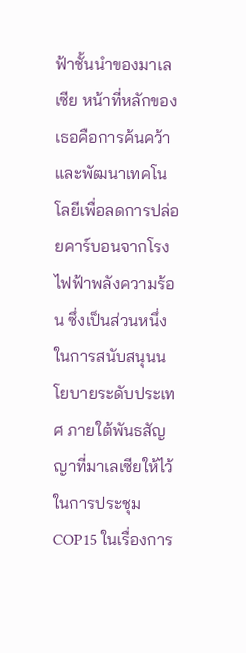ฟ้าชั้นนำของมาเลเซีย หน้าที่หลักของเธอคือการค้นคว้าและพัฒนาเทคโนโลยีเพื่อลดการปล่อยคาร์บอนจากโรงไฟฟ้าพลังความร้อน ซึ่งเป็นส่วนหนึ่งในการสนับสนุนนโยบายระดับประเทศ ภายใต้พันธสัญญาที่มาเลเซียให้ไว้ในการประชุม COP15 ในเรื่องการ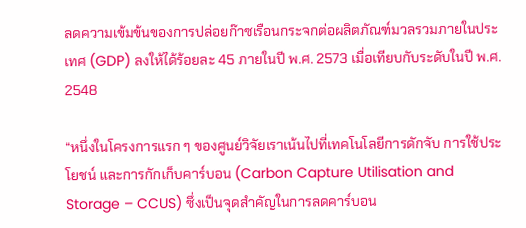ลดความเข้มข้นของการปล่อยก๊าซเรือนกระจกต่อผลิตภัณฑ์มวลรวมภายในประเทศ (GDP) ลงให้ได้ร้อยละ 45 ภายในปี พ.ศ. 2573 เมื่อเทียบกับระดับในปี พ.ศ. 2548

“หนึ่งในโครงการแรก ๆ ของศูนย์วิจัยเราเน้นไปที่เทคโนโลยีการดักจับ การใช้ประโยชน์ และการกักเก็บคาร์บอน (Carbon Capture Utilisation and Storage – CCUS) ซึ่งเป็นจุดสำคัญในการลดคาร์บอน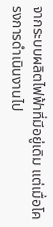จากระบบผลิตไฟฟ้าที่มีอยู่เดิม แต่เมื่อโครงการดำเนินงานไป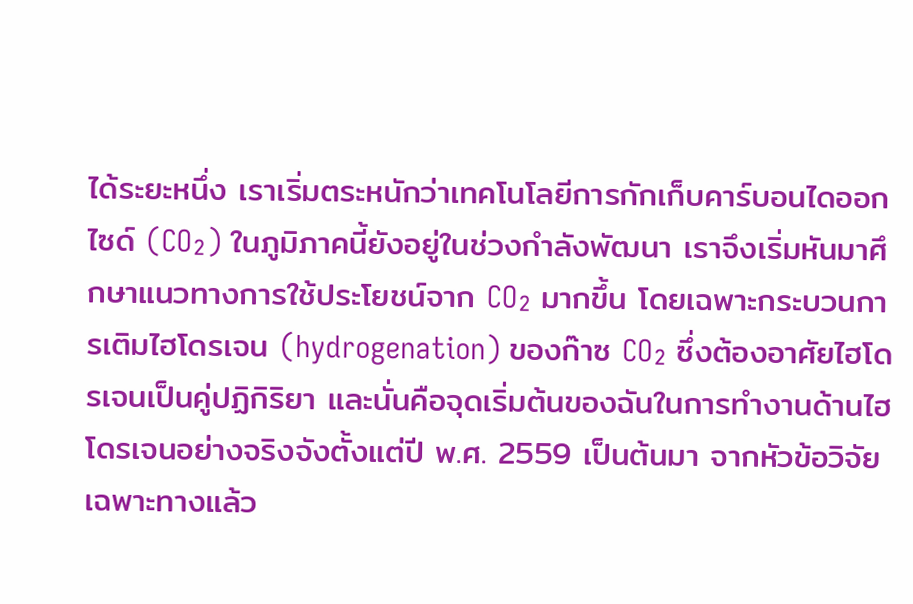ได้ระยะหนึ่ง เราเริ่มตระหนักว่าเทคโนโลยีการกักเก็บคาร์บอนไดออกไซด์ (CO₂) ในภูมิภาคนี้ยังอยู่ในช่วงกำลังพัฒนา เราจึงเริ่มหันมาศึกษาแนวทางการใช้ประโยชน์จาก CO₂ มากขึ้น โดยเฉพาะกระบวนการเติมไฮโดรเจน (hydrogenation) ของก๊าซ CO₂ ซึ่งต้องอาศัยไฮโดรเจนเป็นคู่ปฏิกิริยา และนั่นคือจุดเริ่มต้นของฉันในการทำงานด้านไฮโดรเจนอย่างจริงจังตั้งแต่ปี พ.ศ. 2559 เป็นต้นมา จากหัวข้อวิจัยเฉพาะทางแล้ว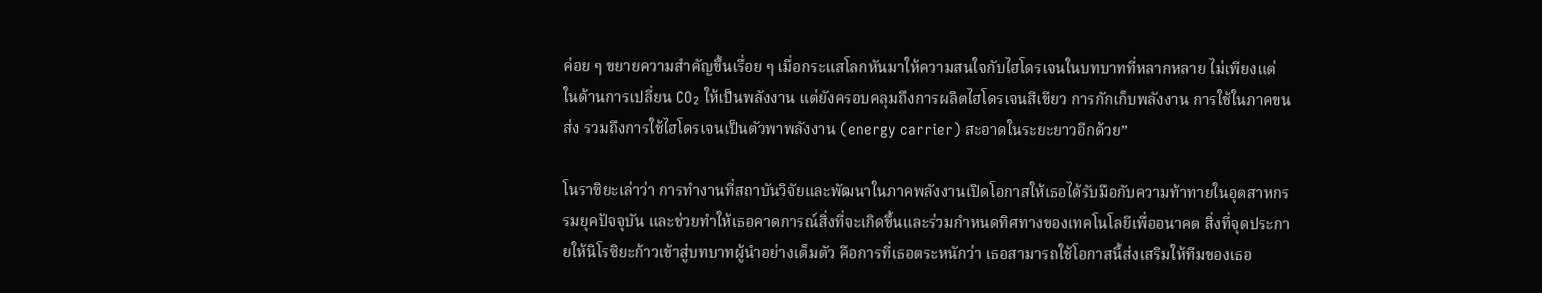ค่อย ๆ ขยายความสำคัญขึ้นเรื่อย ๆ เมื่อกระแสโลกหันมาให้ความสนใจกับไฮโดรเจนในบทบาทที่หลากหลาย ไม่เพียงแต่ในด้านการเปลี่ยน CO₂ ให้เป็นพลังงาน แต่ยังครอบคลุมถึงการผลิตไฮโดรเจนสีเขียว การกักเก็บพลังงาน การใช้ในภาคขนส่ง รวมถึงการใช้ไฮโดรเจนเป็นตัวพาพลังงาน (energy carrier) สะอาดในระยะยาวอีกด้วย”

โนราซิยะเล่าว่า การทำงานที่สถาบันวิจัยและพัฒนาในภาคพลังงานเปิดโอกาสให้เธอได้รับมือกับความท้าทายในอุตสาหกรรมยุคปัจจุบัน และช่วยทำให้เธอคาดการณ์สิ่งที่จะเกิดขึ้นและร่วมกำหนดทิศทางของเทคโนโลยีเพื่ออนาคต สิ่งที่จุดประกายให้นิโรซิยะก้าวเข้าสู่บทบาทผู้นำอย่างเต็มตัว คือการที่เธอตระหนักว่า เธอสามารถใช้โอกาสนี้ส่งเสริมให้ทีมของเธอ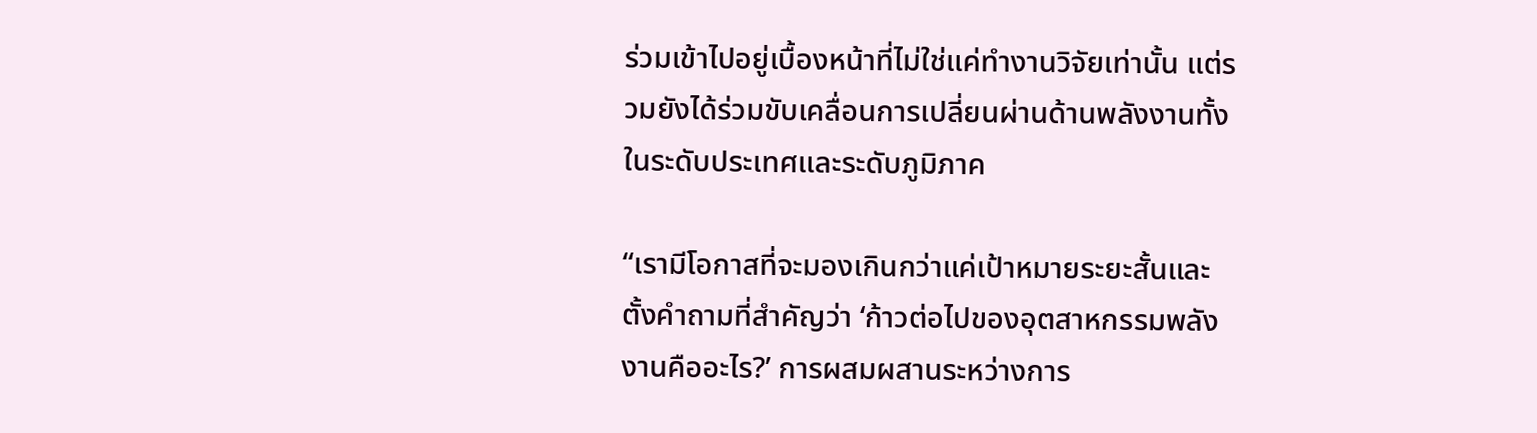ร่วมเข้าไปอยู่เบื้องหน้าที่ไม่ใช่แค่ทำงานวิจัยเท่านั้น แต่รวมยังได้ร่วมขับเคลื่อนการเปลี่ยนผ่านด้านพลังงานทั้งในระดับประเทศและระดับภูมิภาค

“เรามีโอกาสที่จะมองเกินกว่าแค่เป้าหมายระยะสั้นและตั้งคำถามที่สำคัญว่า ‘ก้าวต่อไปของอุตสาหกรรมพลังงานคืออะไร?’ การผสมผสานระหว่างการ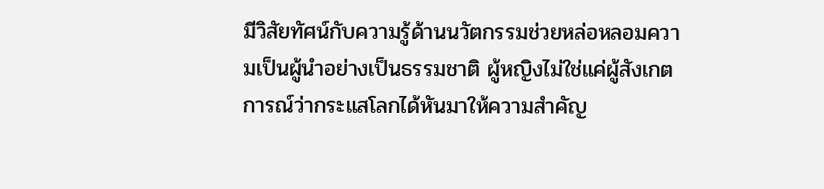มีวิสัยทัศน์กับความรู้ด้านนวัตกรรมช่วยหล่อหลอมความเป็นผู้นำอย่างเป็นธรรมชาติ ผู้หญิงไม่ใช่แค่ผู้สังเกตการณ์ว่ากระแสโลกได้หันมาให้ความสำคัญ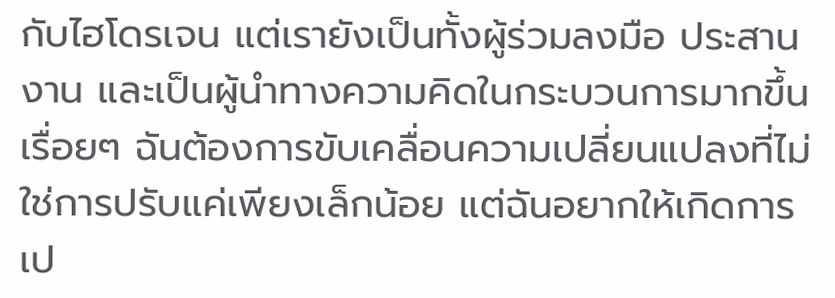กับไฮโดรเจน แต่เรายังเป็นทั้งผู้ร่วมลงมือ ประสานงาน และเป็นผู้นำทางความคิดในกระบวนการมากขึ้นเรื่อยๆ ฉันต้องการขับเคลื่อนความเปลี่ยนแปลงที่ไม่ใช่การปรับแค่เพียงเล็กน้อย แต่ฉันอยากให้เกิดการเป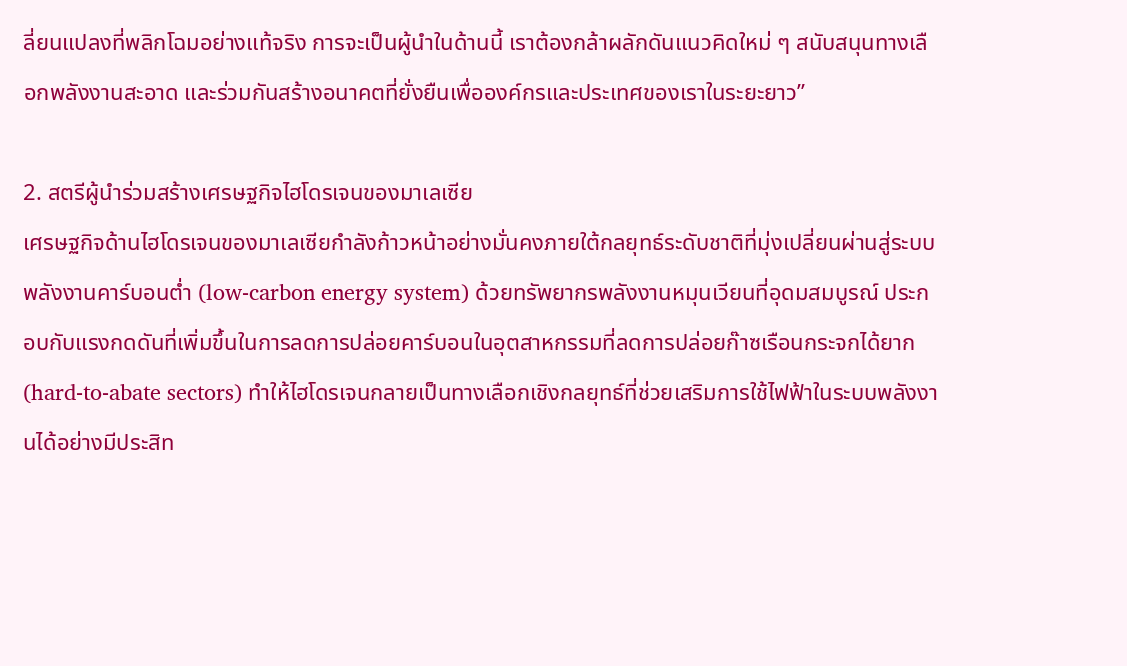ลี่ยนแปลงที่พลิกโฉมอย่างแท้จริง การจะเป็นผู้นำในด้านนี้ เราต้องกล้าผลักดันแนวคิดใหม่ ๆ สนับสนุนทางเลือกพลังงานสะอาด และร่วมกันสร้างอนาคตที่ยั่งยืนเพื่อองค์กรและประเทศของเราในระยะยาว”

2. สตรีผู้นำร่วมสร้างเศรษฐกิจไฮโดรเจนของมาเลเซีย
เศรษฐกิจด้านไฮโดรเจนของมาเลเซียกำลังก้าวหน้าอย่างมั่นคงภายใต้กลยุทธ์ระดับชาติที่มุ่งเปลี่ยนผ่านสู่ระบบพลังงานคาร์บอนต่ำ (low-carbon energy system) ด้วยทรัพยากรพลังงานหมุนเวียนที่อุดมสมบูรณ์ ประกอบกับแรงกดดันที่เพิ่มขึ้นในการลดการปล่อยคาร์บอนในอุตสาหกรรมที่ลดการปล่อยก๊าซเรือนกระจกได้ยาก (hard-to-abate sectors) ทำให้ไฮโดรเจนกลายเป็นทางเลือกเชิงกลยุทธ์ที่ช่วยเสริมการใช้ไฟฟ้าในระบบพลังงานได้อย่างมีประสิท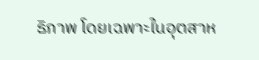ธิภาพ โดยเฉพาะในอุตสาห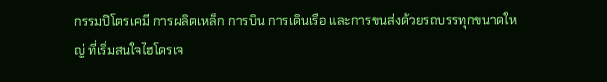กรรมปิโตรเคมี การผลิตเหล็ก การบิน การเดินเรือ และการขนส่งด้วยรถบรรทุกขนาดใหญ่ ที่เริ่มสนใจไฮโดรเจ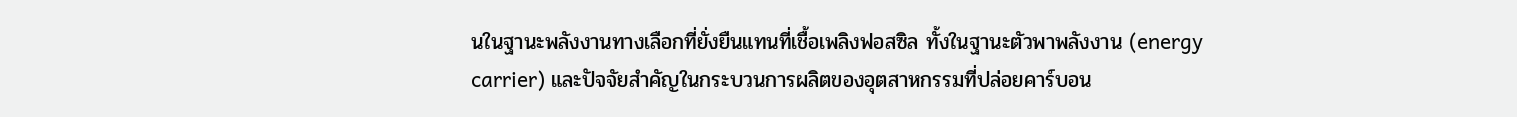นในฐานะพลังงานทางเลือกที่ยั่งยืนแทนที่เชื้อเพลิงฟอสซิล ทั้งในฐานะตัวพาพลังงาน (energy carrier) และปัจจัยสำคัญในกระบวนการผลิตของอุตสาหกรรมที่ปล่อยคาร์บอน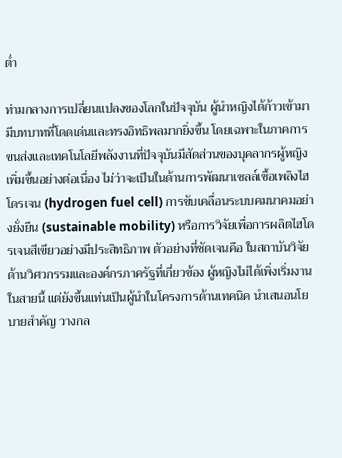ต่ำ

ท่ามกลางการเปลี่ยนแปลงของโลกในปัจจุบัน ผู้นำหญิงได้ก้าวเข้ามามีบทบาทที่โดดเด่นและทรงอิทธิพลมากยิ่งขึ้น โดยเฉพาะในภาคการขนส่งและเทคโนโลยีพลังงานที่ปัจจุบันมีสัดส่วนของบุคลากรผู้หญิงเพิ่มขึ้นอย่างต่อเนื่อง ไม่ว่าจะเป็นในด้านการพัฒนาเซลล์เชื้อเพลิงไฮโดรเจน (hydrogen fuel cell) การขับเคลื่อนระบบคมนาคมอย่างยั่งยืน (sustainable mobility) หรือการวิจัยเพื่อการผลิตไฮโดรเจนสีเขียวอย่างมีประสิทธิภาพ ตัวอย่างที่ชัดเจนคือ ในสถาบันวิจัยด้านวิศวกรรมและองค์กรภาครัฐที่เกี่ยวข้อง ผู้หญิงไม่ได้เพิ่งเริ่มงานในสายนี้ แต่ยังขึ้นแท่นเป็นผู้นำในโครงการด้านเทคนิค นำเสนอนโยบายสำคัญ วางกล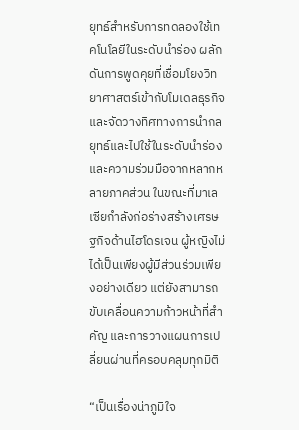ยุทธ์สำหรับการทดลองใช้เทคโนโลยีในระดับนำร่อง ผลักดันการพูดคุยที่เชื่อมโยงวิทยาศาสตร์เข้ากับโมเดลธุรกิจ และจัดวางทิศทางการนำกลยุทธ์และไปใช้ในระดับนำร่องและความร่วมมือจากหลากหลายภาคส่วน ในขณะที่มาเลเซียกำลังก่อร่างสร้างเศรษฐกิจด้านไฮโดรเจน ผู้หญิงไม่ได้เป็นเพียงผู้มีส่วนร่วมเพียงอย่างเดียว แต่ยังสามารถขับเคลื่อนความก้าวหน้าที่สำคัญ และการวางแผนการเปลี่ยนผ่านที่ครอบคลุมทุกมิติ

“เป็นเรื่องน่าภูมิใจ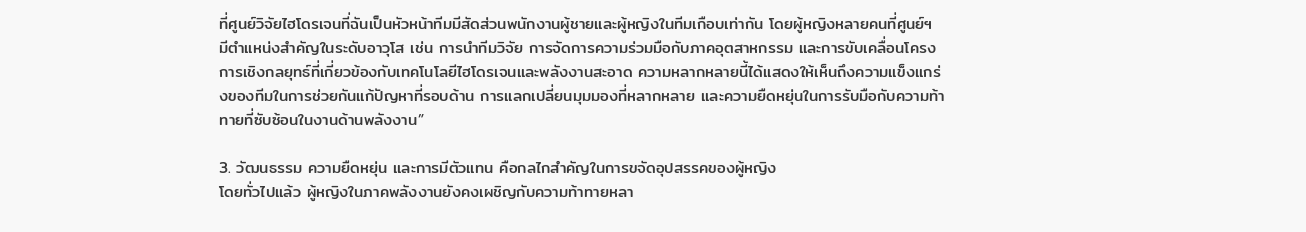ที่ศูนย์วิจัยไฮโดรเจนที่ฉันเป็นหัวหน้าทีมมีสัดส่วนพนักงานผู้ชายและผู้หญิงในทีมเกือบเท่ากัน โดยผู้หญิงหลายคนที่ศูนย์ฯ มีตำแหน่งสำคัญในระดับอาวุโส เช่น การนำทีมวิจัย การจัดการความร่วมมือกับภาคอุตสาหกรรม และการขับเคลื่อนโครงการเชิงกลยุทธ์ที่เกี่ยวข้องกับเทคโนโลยีไฮโดรเจนและพลังงานสะอาด ความหลากหลายนี้ได้แสดงให้เห็นถึงความแข็งแกร่งของทีมในการช่วยกันแก้ปัญหาที่รอบด้าน การแลกเปลี่ยนมุมมองที่หลากหลาย และความยืดหยุ่นในการรับมือกับความท้าทายที่ซับซ้อนในงานด้านพลังงาน”

3. วัฒนธรรม ความยืดหยุ่น และการมีตัวแทน คือกลไกสำคัญในการขจัดอุปสรรคของผู้หญิง
โดยทั่วไปแล้ว ผู้หญิงในภาคพลังงานยังคงเผชิญกับความท้าทายหลา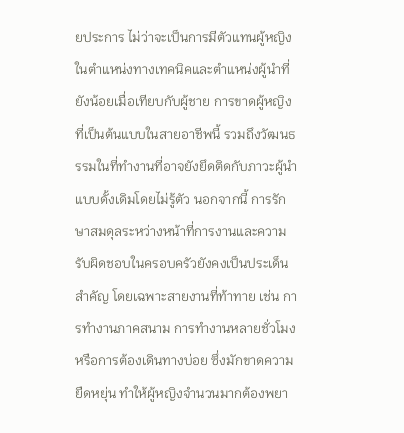ยประการ ไม่ว่าจะเป็นการมีตัวแทนผู้หญิงในตำแหน่งทางเทคนิคและตำแหน่งผู้นำที่ยังน้อยเมื่อเทียบกับผู้ชาย การขาดผู้หญิงที่เป็นต้นแบบในสายอาชีพนี้ รวมถึงวัฒนธรรมในที่ทำงานที่อาจยังยึดติดกับภาวะผู้นำแบบดั้งเดิมโดยไม่รู้ตัว นอกจากนี้ การรักษาสมดุลระหว่างหน้าที่การงานและความรับผิดชอบในครอบครัวยังคงเป็นประเด็นสำคัญ โดยเฉพาะสายงานที่ท้าทาย เช่น การทำงานภาคสนาม การทำงานหลายชั่วโมง หรือการต้องเดินทางบ่อย ซึ่งมักขาดความยืดหยุ่น ทำให้ผู้หญิงจำนวนมากต้องพยา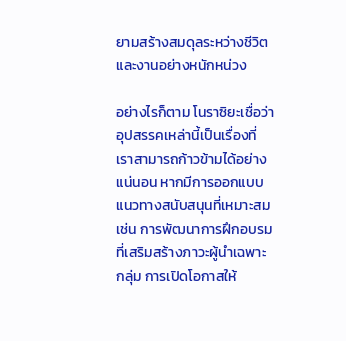ยามสร้างสมดุลระหว่างชีวิตและงานอย่างหนักหน่วง

อย่างไรก็ตาม โนราซิยะเชื่อว่าอุปสรรคเหล่านี้เป็นเรื่องที่เราสามารถก้าวข้ามได้อย่างแน่นอน หากมีการออกแบบแนวทางสนับสนุนที่เหมาะสม เช่น การพัฒนาการฝึกอบรมที่เสริมสร้างภาวะผู้นำเฉพาะกลุ่ม การเปิดโอกาสให้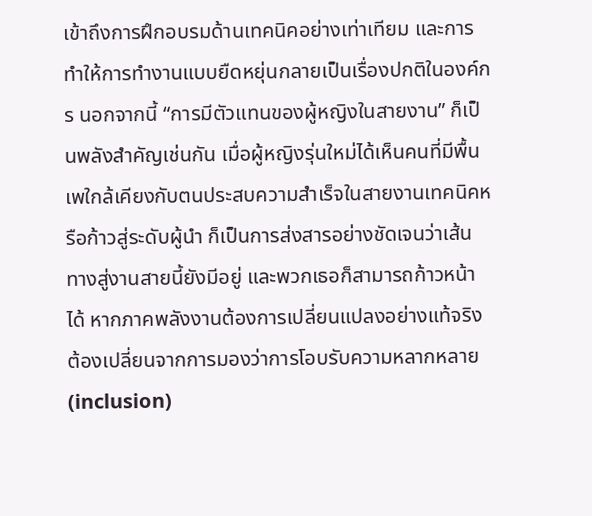เข้าถึงการฝึกอบรมด้านเทคนิคอย่างเท่าเทียม และการทำให้การทำงานแบบยืดหยุ่นกลายเป็นเรื่องปกติในองค์กร นอกจากนี้ “การมีตัวแทนของผู้หญิงในสายงาน” ก็เป็นพลังสำคัญเช่นกัน เมื่อผู้หญิงรุ่นใหม่ได้เห็นคนที่มีพื้นเพใกล้เคียงกับตนประสบความสำเร็จในสายงานเทคนิคหรือก้าวสู่ระดับผู้นำ ก็เป็นการส่งสารอย่างชัดเจนว่าเส้นทางสู่งานสายนี้ยังมีอยู่ และพวกเธอก็สามารถก้าวหน้าได้ หากภาคพลังงานต้องการเปลี่ยนแปลงอย่างแท้จริง ต้องเปลี่ยนจากการมองว่าการโอบรับความหลากหลาย (inclusion)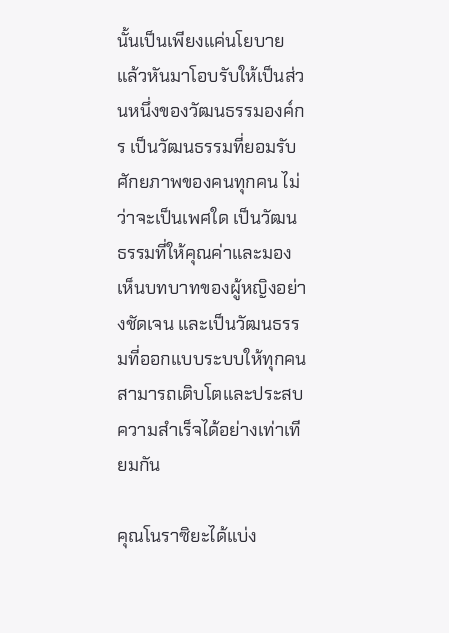นั้นเป็นเพียงแค่นโยบาย แล้วหันมาโอบรับให้เป็นส่วนหนึ่งของวัฒนธรรมองค์กร เป็นวัฒนธรรมที่ยอมรับศักยภาพของคนทุกคน ไม่ว่าจะเป็นเพศใด เป็นวัฒนธรรมที่ให้คุณค่าและมองเห็นบทบาทของผู้หญิงอย่างชัดเจน และเป็นวัฒนธรรมที่ออกแบบระบบให้ทุกคนสามารถเติบโตและประสบความสำเร็จได้อย่างเท่าเทียมกัน

คุณโนราซิยะได้แบ่ง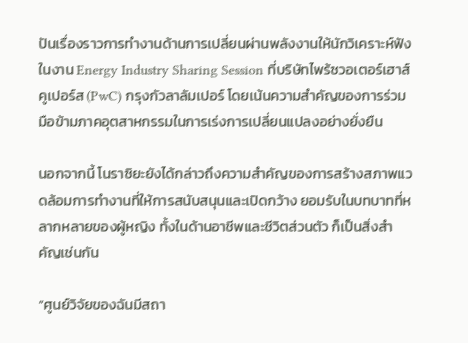ปันเรื่องราวการทำงานด้านการเปลี่ยนผ่านพลังงานให้นักวิเคราะห์ฟังในงาน Energy Industry Sharing Session ที่บริษัทไพร้ซวอเตอร์เฮาส์คูเปอร์ส (PwC) กรุงกัวลาลัมเปอร์ โดยเน้นความสำคัญของการร่วมมือข้ามภาคอุตสาหกรรมในการเร่งการเปลี่ยนแปลงอย่างยั่งยืน

นอกจากนี้ โนราซิยะยังได้กล่าวถึงความสำคัญของการสร้างสภาพแวดล้อมการทำงานที่ให้การสนับสนุนและเปิดกว้าง ยอมรับในบทบาทที่หลากหลายของผู้หญิง ทั้งในด้านอาชีพและชีวิตส่วนตัว ก็เป็นสิ่งสำคัญเช่นกัน

“ศูนย์วิจัยของฉันมีสถา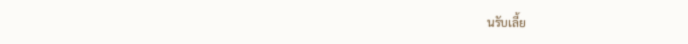นรับเลี้ย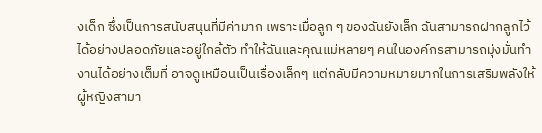งเด็ก ซึ่งเป็นการสนับสนุนที่มีค่ามาก เพราะเมื่อลูก ๆ ของฉันยังเล็ก ฉันสามารถฝากลูกไว้ได้อย่างปลอดภัยและอยู่ใกล้ตัว ทำให้ฉันและคุณแม่หลายๆ คนในองค์กรสามารถมุ่งมั่นทำงานได้อย่างเต็มที่ อาจดูเหมือนเป็นเรื่องเล็กๆ แต่กลับมีความหมายมากในการเสริมพลังให้ผู้หญิงสามา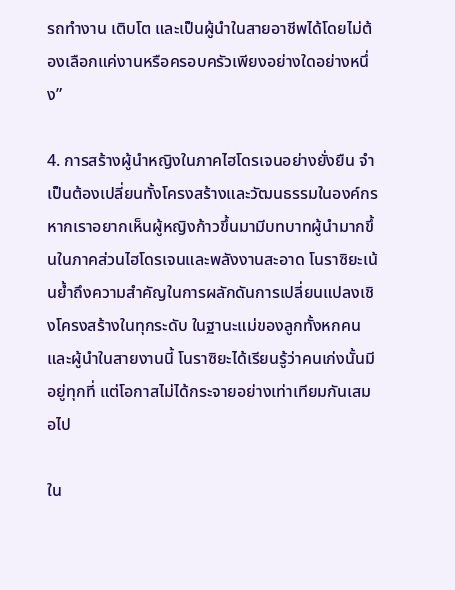รถทำงาน เติบโต และเป็นผู้นำในสายอาชีพได้โดยไม่ต้องเลือกแค่งานหรือครอบครัวเพียงอย่างใดอย่างหนึ่ง”

4. การสร้างผู้นำหญิงในภาคไฮโดรเจนอย่างยั่งยืน จำเป็นต้องเปลี่ยนทั้งโครงสร้างและวัฒนธรรมในองค์กร
หากเราอยากเห็นผู้หญิงก้าวขึ้นมามีบทบาทผู้นำมากขึ้นในภาคส่วนไฮโดรเจนและพลังงานสะอาด โนราซิยะเน้นย้ำถึงความสำคัญในการผลักดันการเปลี่ยนแปลงเชิงโครงสร้างในทุกระดับ ในฐานะแม่ของลูกทั้งหกคนและผู้นำในสายงานนี้ โนราซิยะได้เรียนรู้ว่าคนเก่งนั้นมีอยู่ทุกที่ แต่โอกาสไม่ได้กระจายอย่างเท่าเทียมกันเสมอไป

ใน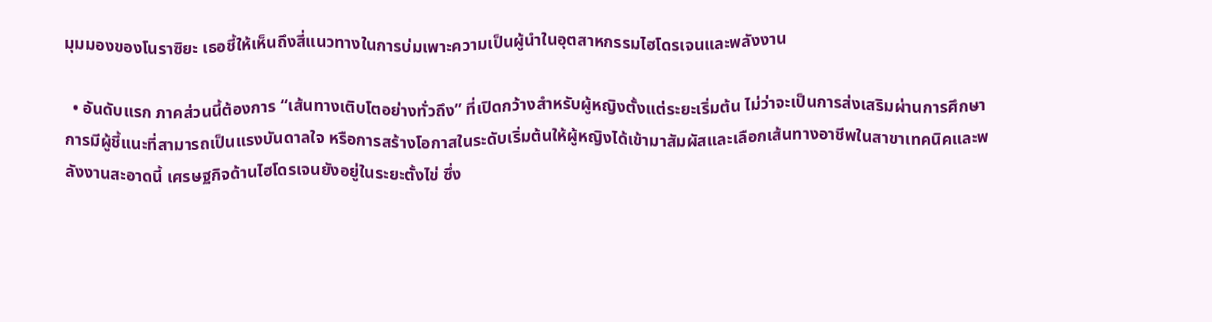มุมมองของโนราซิยะ เธอชี้ให้เห็นถึงสี่แนวทางในการบ่มเพาะความเป็นผู้นำในอุตสาหกรรมไฮโดรเจนและพลังงาน

  • อันดับแรก ภาคส่วนนี้ต้องการ “เส้นทางเติบโตอย่างทั่วถึง” ที่เปิดกว้างสำหรับผู้หญิงตั้งแต่ระยะเริ่มต้น ไม่ว่าจะเป็นการส่งเสริมผ่านการศึกษา การมีผู้ชี้แนะที่สามารถเป็นแรงบันดาลใจ หรือการสร้างโอกาสในระดับเริ่มต้นให้ผู้หญิงได้เข้ามาสัมผัสและเลือกเส้นทางอาชีพในสาขาเทคนิคและพลังงานสะอาดนี้ เศรษฐกิจด้านไฮโดรเจนยังอยู่ในระยะตั้งไข่ ซึ่ง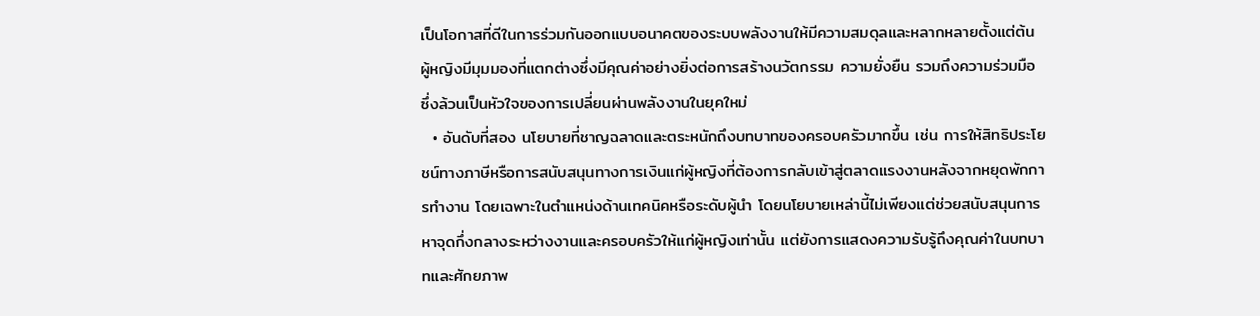เป็นโอกาสที่ดีในการร่วมกันออกแบบอนาคตของระบบพลังงานให้มีความสมดุลและหลากหลายตั้งแต่ต้น ผู้หญิงมีมุมมองที่แตกต่างซึ่งมีคุณค่าอย่างยิ่งต่อการสร้างนวัตกรรม ความยั่งยืน รวมถึงความร่วมมือ ซึ่งล้วนเป็นหัวใจของการเปลี่ยนผ่านพลังงานในยุคใหม่
  • อันดับที่สอง นโยบายที่ชาญฉลาดและตระหนักถึงบทบาทของครอบครัวมากขึ้น เช่น การให้สิทธิประโยชน์ทางภาษีหรือการสนับสนุนทางการเงินแก่ผู้หญิงที่ต้องการกลับเข้าสู่ตลาดแรงงานหลังจากหยุดพักการทำงาน โดยเฉพาะในตำแหน่งด้านเทคนิคหรือระดับผู้นำ โดยนโยบายเหล่านี้ไม่เพียงแต่ช่วยสนับสนุนการหาจุดกึ่งกลางระหว่างงานและครอบครัวให้แก่ผู้หญิงเท่านั้น แต่ยังการแสดงความรับรู้ถึงคุณค่าในบทบาทและศักยภาพ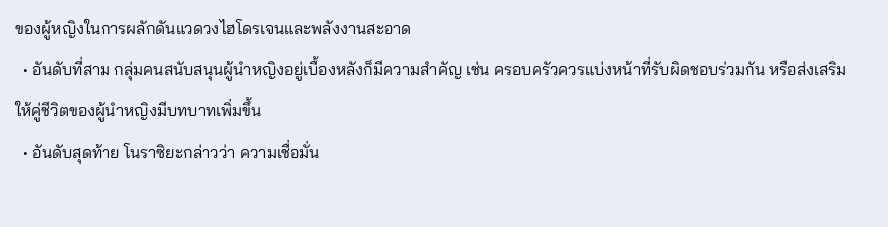ของผู้หญิงในการผลักดันแวดวงไฮโดรเจนและพลังงานสะอาด
  • อันดับที่สาม กลุ่มคนสนับสนุนผู้นำหญิงอยู่เบื้องหลังก็มีความสำคัญ เช่น ครอบครัวควรแบ่งหน้าที่รับผิดชอบร่วมกัน หรือส่งเสริมให้คู่ชีวิตของผู้นำหญิงมีบทบาทเพิ่มขึ้น
  • อันดับสุดท้าย โนราซิยะกล่าวว่า ความเชื่อมั่น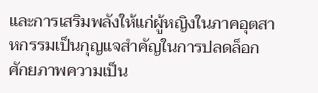และการเสริมพลังให้แก่ผู้หญิงในภาคอุตสาหกรรมเป็นกุญแจสำคัญในการปลดล็อกศักยภาพความเป็น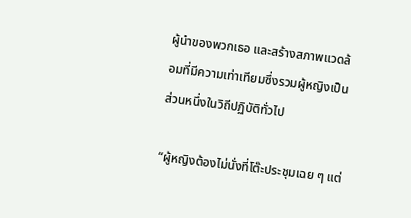ผู้นำของพวกเธอ และสร้างสภาพแวดล้อมที่มีความเท่าเทียมซึ่งรวมผู้หญิงเป็นส่วนหนึ่งในวิถีปฏิบัติทั่วไป

“ผู้หญิงต้องไม่นั่งที่โต๊ะประชุมเฉย ๆ แต่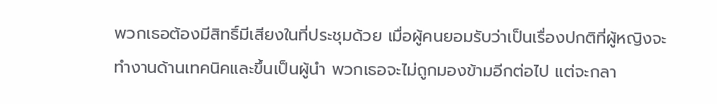พวกเธอต้องมีสิทธิ์มีเสียงในที่ประชุมด้วย เมื่อผู้คนยอมรับว่าเป็นเรื่องปกติที่ผู้หญิงจะทำงานด้านเทคนิคและขึ้นเป็นผู้นำ พวกเธอจะไม่ถูกมองข้ามอีกต่อไป แต่จะกลา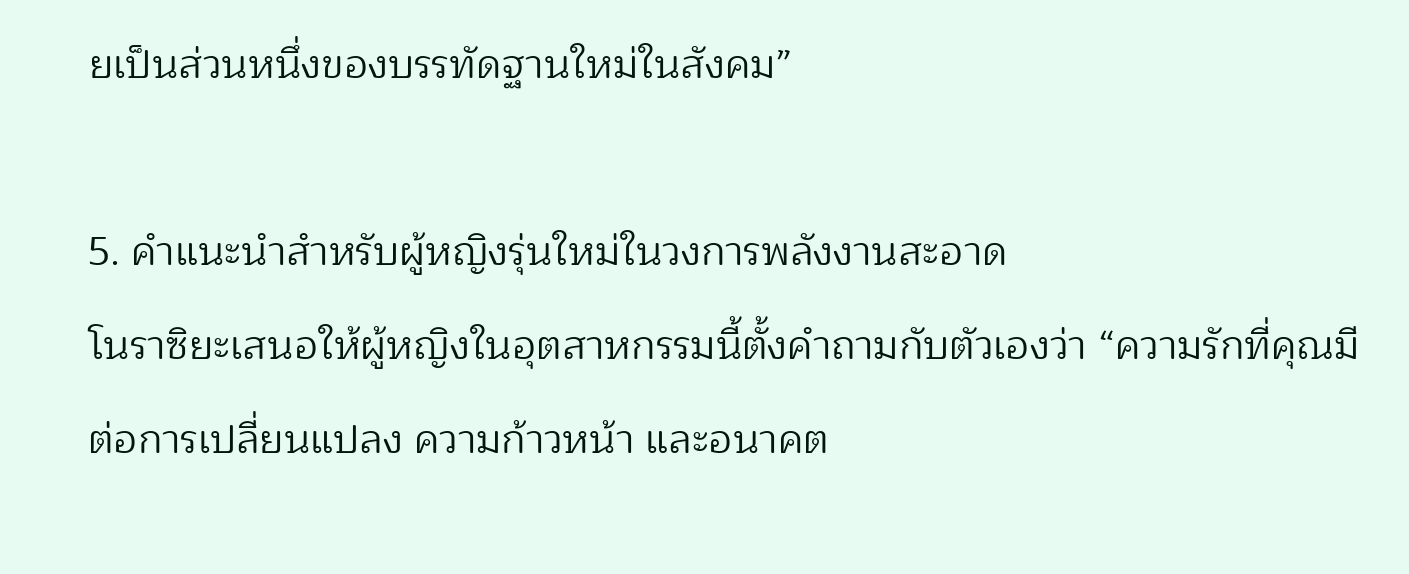ยเป็นส่วนหนึ่งของบรรทัดฐานใหม่ในสังคม”

5. คำแนะนำสำหรับผู้หญิงรุ่นใหม่ในวงการพลังงานสะอาด
โนราซิยะเสนอให้ผู้หญิงในอุตสาหกรรมนี้ตั้งคำถามกับตัวเองว่า “ความรักที่คุณมีต่อการเปลี่ยนแปลง ความก้าวหน้า และอนาคต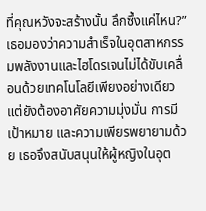ที่คุณหวังจะสร้างนั้น ลึกซึ้งแค่ไหน?” เธอมองว่าความสำเร็จในอุตสาหกรรมพลังงานและไฮโดรเจนไม่ได้ขับเคลื่อนด้วยเทคโนโลยีเพียงอย่างเดียว แต่ยังต้องอาศัยความมุ่งมั่น การมีเป้าหมาย และความเพียรพยายามด้วย เธอจึงสนับสนุนให้ผู้หญิงในอุต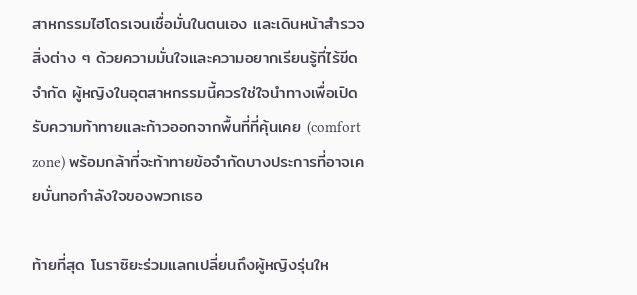สาหกรรมไฮโดรเจนเชื่อมั่นในตนเอง และเดินหน้าสำรวจสิ่งต่าง ๆ ด้วยความมั่นใจและความอยากเรียนรู้ที่ไร้ขีดจำกัด ผู้หญิงในอุตสาหกรรมนี้ควรใช่ใจนำทางเพื่อเปิดรับความท้าทายและก้าวออกจากพื้นที่ที่คุ้นเคย (comfort zone) พร้อมกล้าที่จะท้าทายข้อจำกัดบางประการที่อาจเคยบั่นทอกำลังใจของพวกเธอ

ท้ายที่สุด โนราซิยะร่วมแลกเปลี่ยนถึงผู้หญิงรุ่นให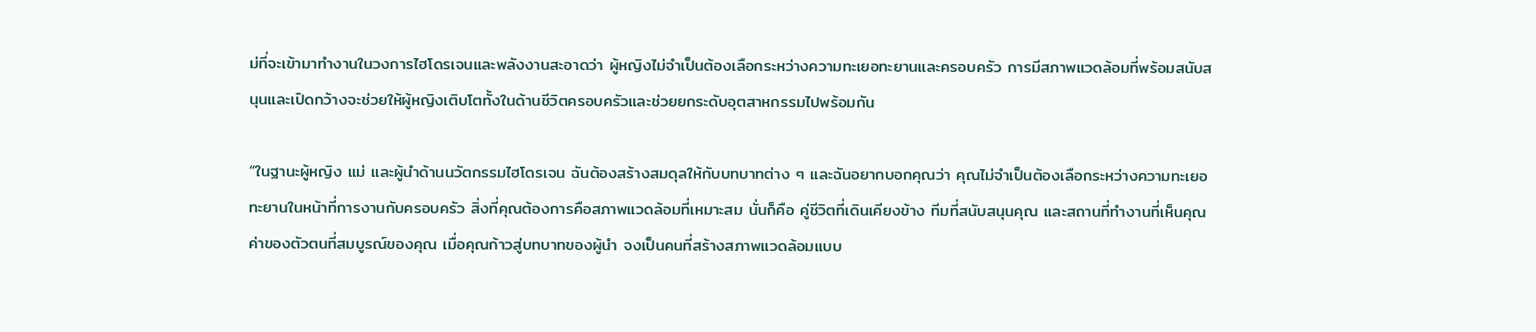ม่ที่จะเข้ามาทำงานในวงการไฮโดรเจนและพลังงานสะอาดว่า ผู้หญิงไม่จำเป็นต้องเลือกระหว่างความทะเยอทะยานและครอบครัว การมีสภาพแวดล้อมที่พร้อมสนับสนุนและเปิดกว้างจะช่วยให้ผู้หญิงเติบโตทั้งในด้านชีวิตครอบครัวและช่วยยกระดับอุตสาหกรรมไปพร้อมกัน

“ในฐานะผู้หญิง แม่ และผู้นำด้านนวัตกรรมไฮโดรเจน ฉันต้องสร้างสมดุลให้กับบทบาทต่าง ๆ และฉันอยากบอกคุณว่า คุณไม่จำเป็นต้องเลือกระหว่างความทะเยอทะยานในหน้าที่การงานกับครอบครัว สิ่งที่คุณต้องการคือสภาพแวดล้อมที่เหมาะสม นั่นก็คือ คู่ชีวิตที่เดินเคียงข้าง ทีมที่สนับสนุนคุณ และสถานที่ทำงานที่เห็นคุณค่าของตัวตนที่สมบูรณ์ของคุณ เมื่อคุณก้าวสู่บทบาทของผู้นำ จงเป็นคนที่สร้างสภาพแวดล้อมแบบ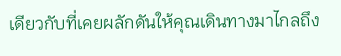เดียวกับที่เคยผลักดันให้คุณเดินทางมาไกลถึง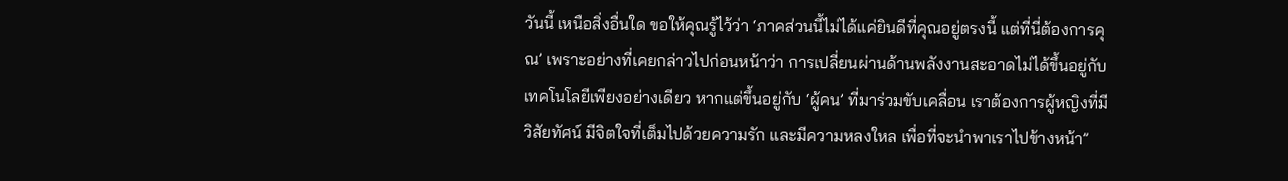วันนี้ เหนือสิ่งอื่นใด ขอให้คุณรู้ไว้ว่า ‘ภาคส่วนนี้ไม่ได้แค่ยินดีที่คุณอยู่ตรงนี้ แต่ที่นี่ต้องการคุณ’ เพราะอย่างที่เคยกล่าวไปก่อนหน้าว่า การเปลี่ยนผ่านด้านพลังงานสะอาดไม่ได้ขึ้นอยู่กับเทคโนโลยีเพียงอย่างเดียว หากแต่ขึ้นอยู่กับ ‘ผู้คน’ ที่มาร่วมขับเคลื่อน เราต้องการผู้หญิงที่มีวิสัยทัศน์ มีจิตใจที่เต็มไปด้วยความรัก และมีความหลงใหล เพื่อที่จะนำพาเราไปข้างหน้า”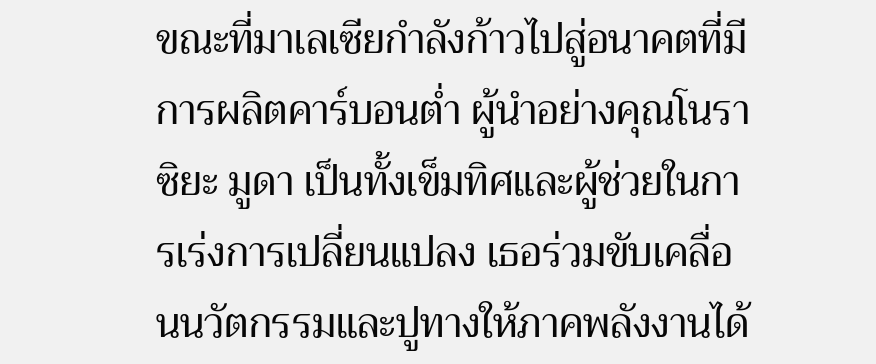ขณะที่มาเลเซียกำลังก้าวไปสู่อนาคตที่มีการผลิตคาร์บอนต่ำ ผู้นำอย่างคุณโนราซิยะ มูดา เป็นทั้งเข็มทิศและผู้ช่วยในการเร่งการเปลี่ยนแปลง เธอร่วมขับเคลื่อนนวัตกรรมและปูทางให้ภาคพลังงานได้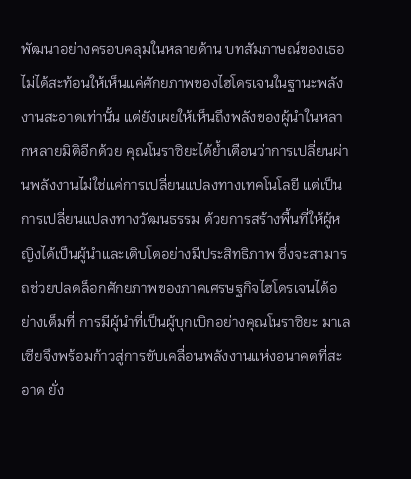พัฒนาอย่างครอบคลุมในหลายด้าน บทสัมภาษณ์ของเธอไม่ได้สะท้อนให้เห็นแค่ศักยภาพของไฮโดรเจนในฐานะพลังงานสะอาดเท่านั้น แต่ยังเผยให้เห็นถึงพลังของผู้นำในหลากหลายมิติอีกด้วย คุณโนราซิยะได้ย้ำเตือนว่าการเปลี่ยนผ่านพลังงานไม่ใช่แค่การเปลี่ยนแปลงทางเทคโนโลยี แต่เป็นการเปลี่ยนแปลงทางวัฒนธรรม ด้วยการสร้างพื้นที่ให้ผู้หญิงได้เป็นผู้นำและเติบโตอย่างมีประสิทธิภาพ ซึ่งจะสามารถช่วยปลดล็อกศักยภาพของภาคเศรษฐกิจไฮโดรเจนได้อย่างเต็มที่ การมีผู้นำที่เป็นผู้บุกเบิกอย่างคุณโนราซิยะ มาเลเซียจึงพร้อมก้าวสู่การขับเคลื่อนพลังงานแห่งอนาคตที่สะอาด ยั่ง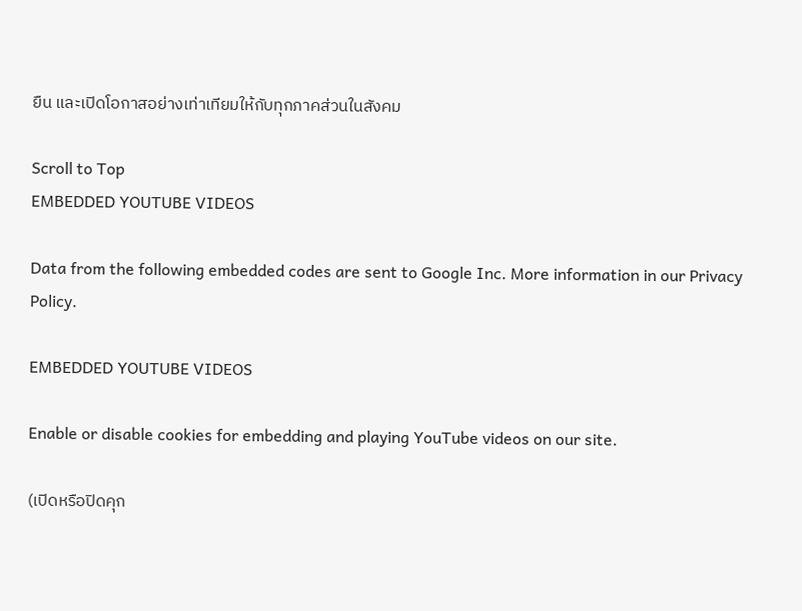ยืน และเปิดโอกาสอย่างเท่าเทียมให้กับทุกภาคส่วนในสังคม

Scroll to Top
EMBEDDED YOUTUBE VIDEOS

Data from the following embedded codes are sent to Google Inc. More information in our Privacy Policy.

EMBEDDED YOUTUBE VIDEOS

Enable or disable cookies for embedding and playing YouTube videos on our site.

(เปิดหรือปิดคุก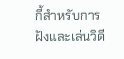กี้สำหรับการฝังและเล่นวิดี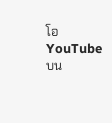โอ YouTube บน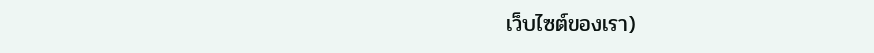เว็บไซต์ของเรา)